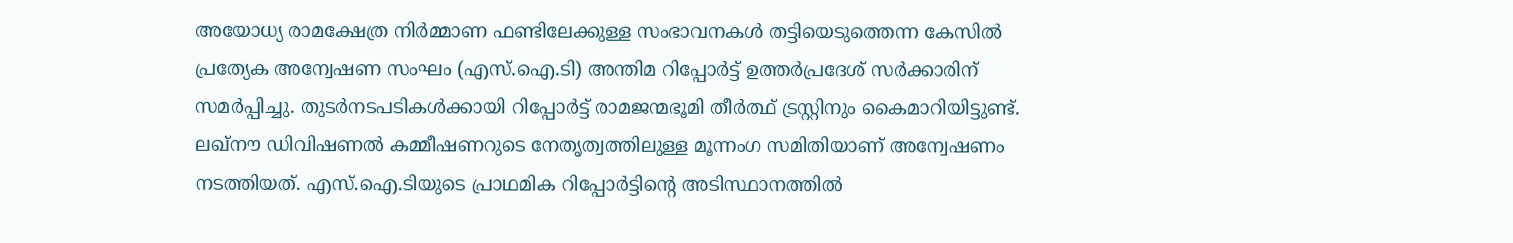അയോധ്യ രാമക്ഷേത്ര നിർമ്മാണ ഫണ്ടിലേക്കുള്ള സംഭാവനകൾ തട്ടിയെടുത്തെന്ന കേസിൽ പ്രത്യേക അന്വേഷണ സംഘം (എസ്.ഐ.ടി) അന്തിമ റിപ്പോർട്ട് ഉത്തർപ്രദേശ് സർക്കാരിന് സമർപ്പിച്ചു. തുടർനടപടികൾക്കായി റിപ്പോർട്ട് രാമജന്മഭൂമി തീർത്ഥ് ട്രസ്റ്റിനും കൈമാറിയിട്ടുണ്ട്.
ലഖ്നൗ ഡിവിഷണൽ കമ്മീഷണറുടെ നേതൃത്വത്തിലുള്ള മൂന്നംഗ സമിതിയാണ് അന്വേഷണം നടത്തിയത്. എസ്.ഐ.ടിയുടെ പ്രാഥമിക റിപ്പോർട്ടിന്റെ അടിസ്ഥാനത്തിൽ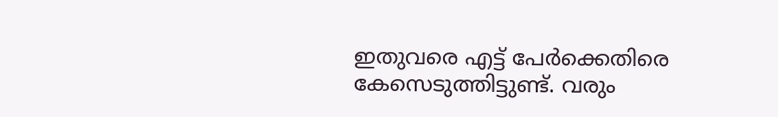ഇതുവരെ എട്ട് പേർക്കെതിരെ കേസെടുത്തിട്ടുണ്ട്. വരും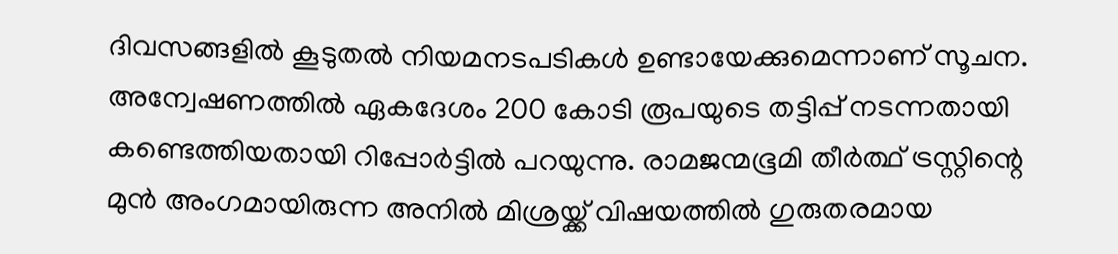ദിവസങ്ങളിൽ കൂടുതൽ നിയമനടപടികൾ ഉണ്ടായേക്കുമെന്നാണ് സൂചന.
അന്വേഷണത്തിൽ ഏകദേശം 200 കോടി രൂപയുടെ തട്ടിപ്പ് നടന്നതായി കണ്ടെത്തിയതായി റിപ്പോർട്ടിൽ പറയുന്നു. രാമജന്മഭൂമി തീർത്ഥ് ട്രസ്റ്റിന്റെ മുൻ അംഗമായിരുന്ന അനിൽ മിശ്രയ്ക്ക് വിഷയത്തിൽ ഗുരുതരമായ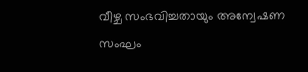വീഴ്ച സംഭവിച്ചതായും അന്വേഷണ സംഘം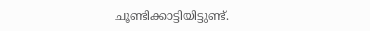ചൂണ്ടിക്കാട്ടിയിട്ടുണ്ട്.